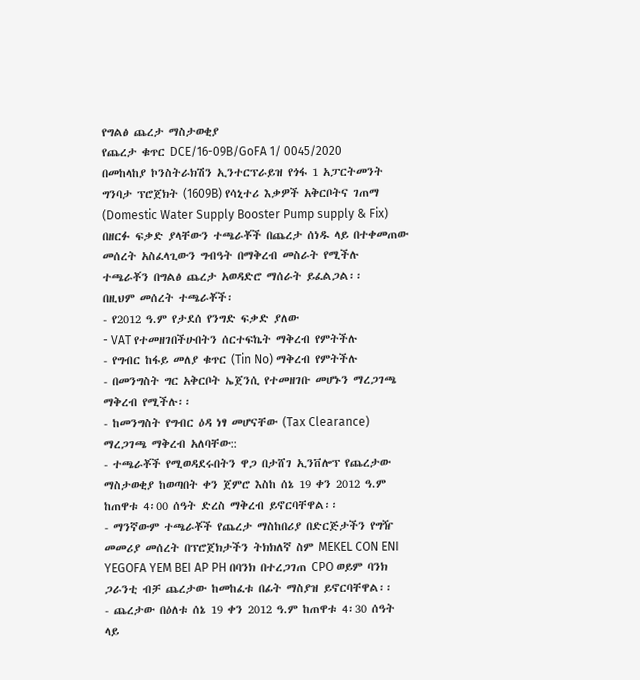የግልፅ ጨረታ ማስታወቂያ
የጨረታ ቁጥር DCE/16-09B/GoFA 1/ 0045/2020
በመከላከያ ኮንስትራክሽን ኢንተርፕራይዝ የጎፋ 1 አፓርትመንት ግንባታ ፕሮጀክት (1609B) የሳኒተሪ እቃዎች አቅርቦትና ገጠማ (Domestic Water Supply Booster Pump supply & Fix) በዘርፉ ፍቃድ ያላቸውን ተጫራቾች በጨረታ ሰነዱ ላይ በተቀመጠው መሰረት አስፈላጊውን ግብዓት በማቅረብ መስራት የሚችሉ ተጫራቾን በግልፅ ጨረታ አወዳድሮ ማሰራት ይፈልጋል፡፡
በዚህም መሰረት ተጫራቾች፡
- የ2012 ዓ.ም የታደሰ የንግድ ፍቃድ ያለው
- VAT የተመዘገበችሁበትን ሰርተፍኬት ማቅረብ የምትችሉ
- የግብር ከፋይ መለያ ቁጥር (Tin No) ማቅረብ የምትችሉ
- በመንግስት ግር አቅርቦት ኤጀንሲ የተመዘገቡ መሆኑን ማረጋገጫ ማቅረብ የሚችሉ፡፡
- ከመንግስት የግብር ዕዳ ነፃ መሆናቸው (Tax Clearance) ማረጋገጫ ማቅረብ አለባቸው::
- ተጫራቾች የሚወዳደሩበትን ዋጋ በታሸገ ኢንቨሎፕ የጨረታው ማስታወቂያ ከወጣበት ቀን ጀምሮ እስከ ሰኔ 19 ቀን 2012 ዓ.ም ከጠዋቱ 4፡00 ሰዓት ድረስ ማቅረብ ይኖርባቸዋል፡፡
- ማንኛውም ተጫራቾች የጨረታ ማስከበሪያ በድርጅታችን የግዥ መመሪያ መሰረት በፕሮጀክታችን ትክክለኛ ስም MEKEL CON ENI YEGOFA YEM BEI AP PH በባንክ በተረጋገጠ CPO ወይም ባንክ ጋራንቲ ብቻ ጨረታው ከመከፈቱ በፊት ማስያዝ ይኖርባቸዋል፡፡
- ጨረታው በዕለቱ ሰኔ 19 ቀን 2012 ዓ.ም ከጠዋቱ 4፡30 ሰዓት ላይ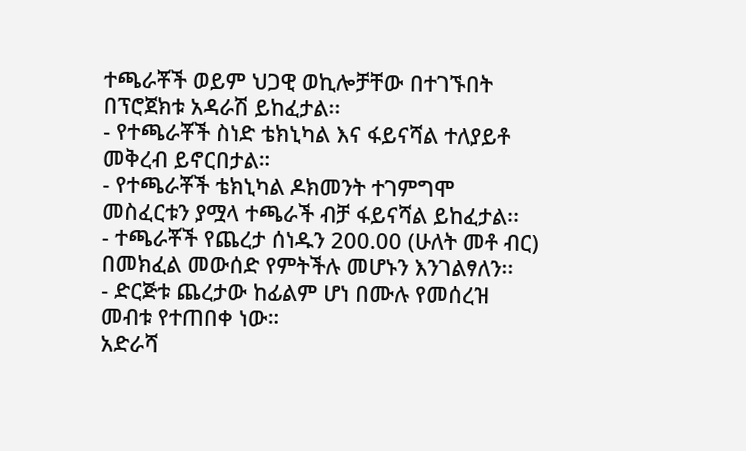ተጫራቾች ወይም ህጋዊ ወኪሎቻቸው በተገኙበት በፕሮጀክቱ አዳራሽ ይከፈታል፡፡
- የተጫራቾች ስነድ ቴክኒካል እና ፋይናሻል ተለያይቶ መቅረብ ይኖርበታል።
- የተጫራቾች ቴክኒካል ዶክመንት ተገምግሞ መስፈርቱን ያሟላ ተጫራች ብቻ ፋይናሻል ይከፈታል፡፡
- ተጫራቾች የጨረታ ሰነዱን 200.00 (ሁለት መቶ ብር) በመክፈል መውሰድ የምትችሉ መሆኑን እንገልፃለን፡፡
- ድርጅቱ ጨረታው ከፊልም ሆነ በሙሉ የመሰረዝ መብቱ የተጠበቀ ነው።
አድራሻ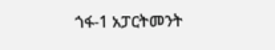ጎፋ-1 አፓርትመንት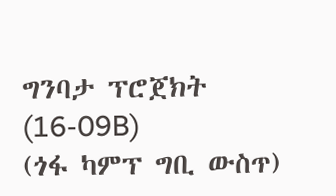ግንባታ ፕሮጀክት (16-09B)
(ጎፋ ካምፕ ግቢ ውስጥ)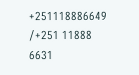+251118886649 /+251 11888 6631